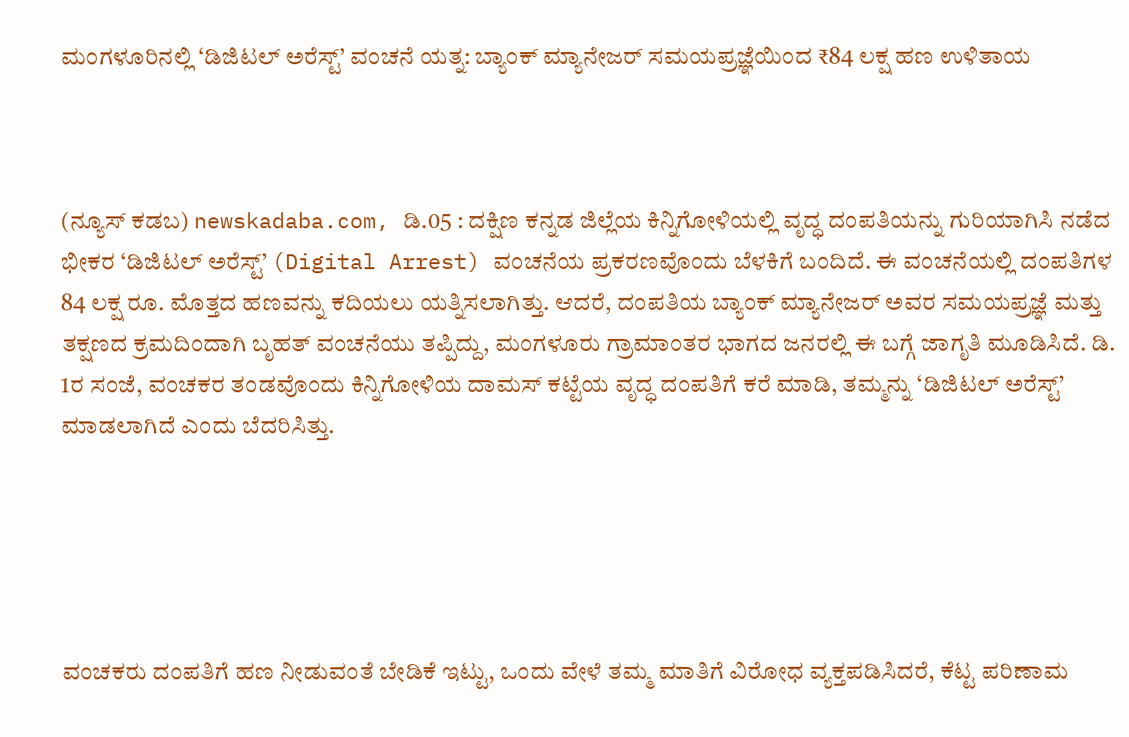ಮಂಗಳೂರಿನಲ್ಲಿ ‘ಡಿಜಿಟಲ್ ಅರೆಸ್ಟ್’ ವಂಚನೆ ಯತ್ನ: ಬ್ಯಾಂಕ್ ಮ್ಯಾನೇಜರ್ ಸಮಯಪ್ರಜ್ಞೆಯಿಂದ ₹84 ಲಕ್ಷ ಹಣ ಉಳಿತಾಯ



(ನ್ಯೂಸ್ ಕಡಬ) newskadaba.com, ಡಿ.05 : ದಕ್ಷಿಣ ಕನ್ನಡ ಜಿಲ್ಲೆಯ ಕಿನ್ನಿಗೋಳಿಯಲ್ಲಿ ವೃದ್ಧ ದಂಪತಿಯನ್ನು ಗುರಿಯಾಗಿಸಿ ನಡೆದ ಭೀಕರ ‘ಡಿಜಿಟಲ್ ಅರೆಸ್ಟ್’ (Digital Arrest) ವಂಚನೆಯ ಪ್ರಕರಣವೊಂದು ಬೆಳಕಿಗೆ ಬಂದಿದೆ. ಈ ವಂಚನೆಯಲ್ಲಿ ದಂಪತಿಗಳ 84 ಲಕ್ಷ ರೂ. ಮೊತ್ತದ ಹಣವನ್ನು ಕದಿಯಲು ಯತ್ನಿಸಲಾಗಿತ್ತು. ಆದರೆ, ದಂಪತಿಯ ಬ್ಯಾಂಕ್ ಮ್ಯಾನೇಜರ್‌ ಅವರ ಸಮಯಪ್ರಜ್ಞೆ ಮತ್ತು ತಕ್ಷಣದ ಕ್ರಮದಿಂದಾಗಿ ಬೃಹತ್ ವಂಚನೆಯು ತಪ್ಪಿದ್ದು, ಮಂಗಳೂರು ಗ್ರಾಮಾಂತರ ಭಾಗದ ಜನರಲ್ಲಿ ಈ ಬಗ್ಗೆ ಜಾಗೃತಿ ಮೂಡಿಸಿದೆ. ಡಿ. 1ರ ಸಂಜೆ, ವಂಚಕರ ತಂಡವೊಂದು ಕಿನ್ನಿಗೋಳಿಯ ದಾಮಸ್ ಕಟ್ಟೆಯ ವೃದ್ಧ ದಂಪತಿಗೆ ಕರೆ ಮಾಡಿ, ತಮ್ಮನ್ನು ‘ಡಿಜಿಟಲ್ ಅರೆಸ್ಟ್’ ಮಾಡಲಾಗಿದೆ ಎಂದು ಬೆದರಿಸಿತ್ತು.





ವಂಚಕರು ದಂಪತಿಗೆ ಹಣ ನೀಡುವಂತೆ ಬೇಡಿಕೆ ಇಟ್ಟು, ಒಂದು ವೇಳೆ ತಮ್ಮ ಮಾತಿಗೆ ವಿರೋಧ ವ್ಯಕ್ತಪಡಿಸಿದರೆ, ಕೆಟ್ಟ ಪರಿಣಾಮ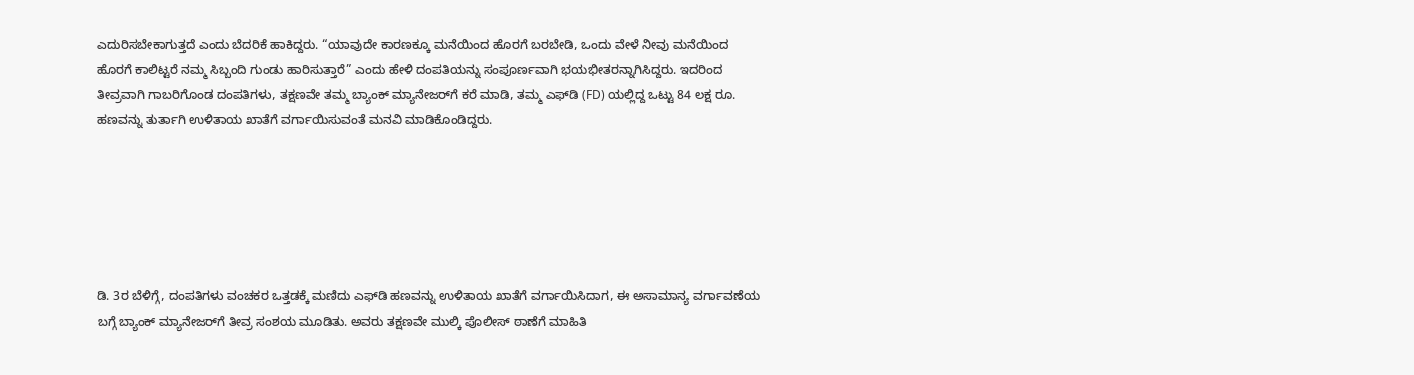ಎದುರಿಸಬೇಕಾಗುತ್ತದೆ ಎಂದು ಬೆದರಿಕೆ ಹಾಕಿದ್ದರು. “ಯಾವುದೇ ಕಾರಣಕ್ಕೂ ಮನೆಯಿಂದ ಹೊರಗೆ ಬರಬೇಡಿ, ಒಂದು ವೇಳೆ ನೀವು ಮನೆಯಿಂದ ಹೊರಗೆ ಕಾಲಿಟ್ಟರೆ ನಮ್ಮ ಸಿಬ್ಬಂದಿ ಗುಂಡು ಹಾರಿಸುತ್ತಾರೆ” ಎಂದು ಹೇಳಿ ದಂಪತಿಯನ್ನು ಸಂಪೂರ್ಣವಾಗಿ ಭಯಭೀತರನ್ನಾಗಿಸಿದ್ದರು. ಇದರಿಂದ ತೀವ್ರವಾಗಿ ಗಾಬರಿಗೊಂಡ ದಂಪತಿಗಳು, ತಕ್ಷಣವೇ ತಮ್ಮ ಬ್ಯಾಂಕ್ ಮ್ಯಾನೇಜರ್‌ಗೆ ಕರೆ ಮಾಡಿ, ತಮ್ಮ ಎಫ್‌ಡಿ (FD) ಯಲ್ಲಿದ್ದ ಒಟ್ಟು 84 ಲಕ್ಷ ರೂ. ಹಣವನ್ನು ತುರ್ತಾಗಿ ಉಳಿತಾಯ ಖಾತೆಗೆ ವರ್ಗಾಯಿಸುವಂತೆ ಮನವಿ ಮಾಡಿಕೊಂಡಿದ್ದರು.






ಡಿ. 3ರ ಬೆಳಿಗ್ಗೆ, ದಂಪತಿಗಳು ವಂಚಕರ ಒತ್ತಡಕ್ಕೆ ಮಣಿದು ಎಫ್‌ಡಿ ಹಣವನ್ನು ಉಳಿತಾಯ ಖಾತೆಗೆ ವರ್ಗಾಯಿಸಿದಾಗ, ಈ ಅಸಾಮಾನ್ಯ ವರ್ಗಾವಣೆಯ ಬಗ್ಗೆ ಬ್ಯಾಂಕ್ ಮ್ಯಾನೇಜರ್‌ಗೆ ತೀವ್ರ ಸಂಶಯ ಮೂಡಿತು. ಅವರು ತಕ್ಷಣವೇ ಮುಲ್ಕಿ ಪೊಲೀಸ್ ಠಾಣೆಗೆ ಮಾಹಿತಿ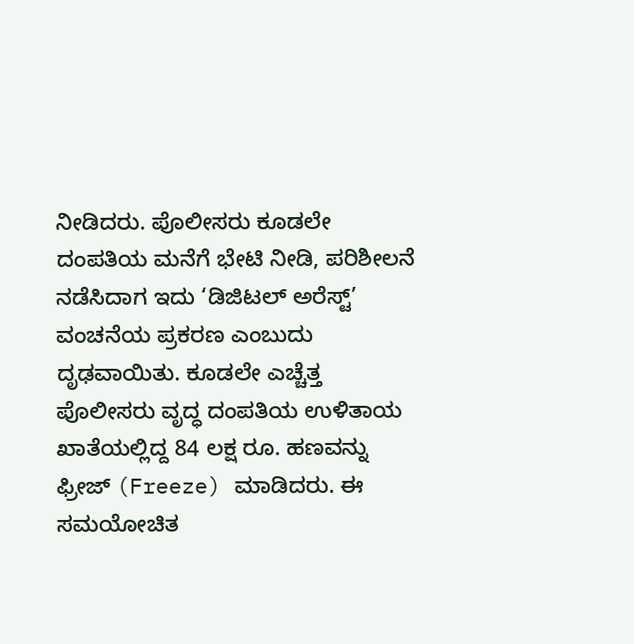ನೀಡಿದರು. ಪೊಲೀಸರು ಕೂಡಲೇ ದಂಪತಿಯ ಮನೆಗೆ ಭೇಟಿ ನೀಡಿ, ಪರಿಶೀಲನೆ ನಡೆಸಿದಾಗ ಇದು ‘ಡಿಜಿಟಲ್ ಅರೆಸ್ಟ್’ ವಂಚನೆಯ ಪ್ರಕರಣ ಎಂಬುದು ದೃಢವಾಯಿತು. ಕೂಡಲೇ ಎಚ್ಚೆತ್ತ ಪೊಲೀಸರು ವೃದ್ಧ ದಂಪತಿಯ ಉಳಿತಾಯ ಖಾತೆಯಲ್ಲಿದ್ದ 84 ಲಕ್ಷ ರೂ. ಹಣವನ್ನು ಫ್ರೀಜ್‌ (Freeze) ಮಾಡಿದರು. ಈ ಸಮಯೋಚಿತ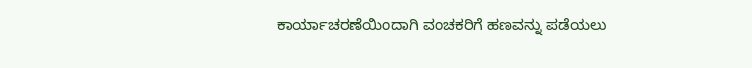ಕಾರ್ಯಾಚರಣೆಯಿಂದಾಗಿ ವಂಚಕರಿಗೆ ಹಣವನ್ನು ಪಡೆಯಲು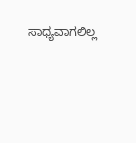ಸಾಧ್ಯವಾಗಲಿಲ್ಲ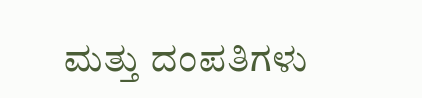ಮತ್ತು ದಂಪತಿಗಳು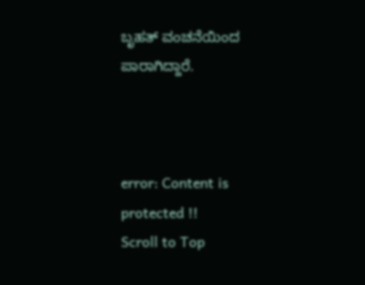ಬೃಹತ್ ವಂಚನೆಯಿಂದ ಪಾರಾಗಿದ್ದಾರೆ.



error: Content is protected !!
Scroll to Top